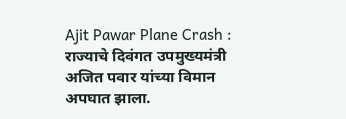Ajit Pawar Plane Crash : राज्याचे दिवंगत उपमुख्यमंत्री अजित पवार यांच्या विमान अपघात झाला.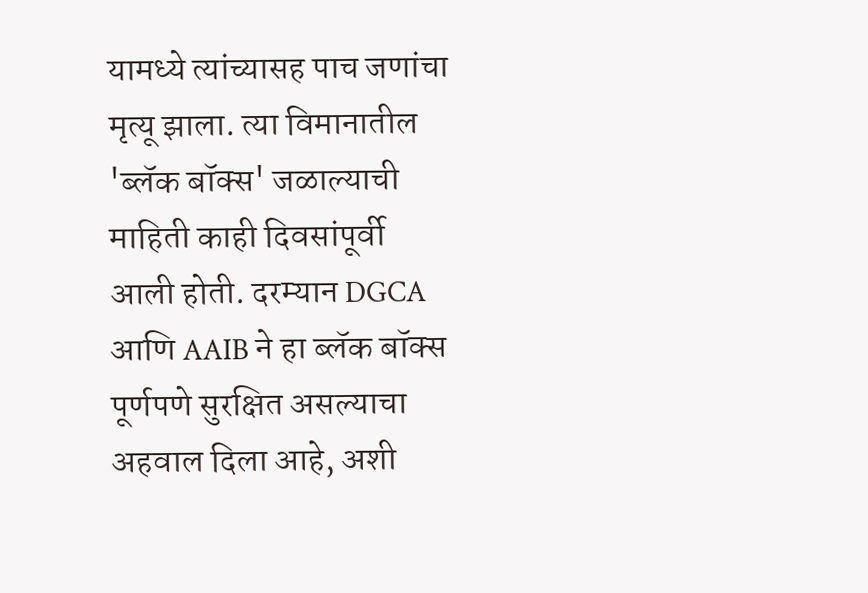यामध्ये त्यांच्यासह पाच जणांचा मृत्यू झाला. त्या विमानातील 'ब्लॅक बॉक्स' जळाल्याची माहिती काही दिवसांपूर्वी आली होती. दरम्यान DGCA आणि AAIB ने हा ब्लॅक बॉक्स पूर्णपणे सुरक्षित असल्याचा अहवाल दिला आहे, अशी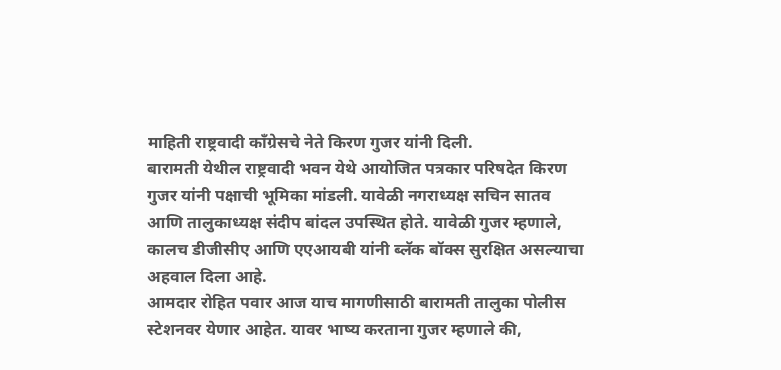माहिती राष्ट्रवादी काँग्रेसचे नेते किरण गुजर यांनी दिली.
बारामती येथील राष्ट्रवादी भवन येथे आयोजित पत्रकार परिषदेत किरण गुजर यांनी पक्षाची भूमिका मांडली. यावेळी नगराध्यक्ष सचिन सातव आणि तालुकाध्यक्ष संदीप बांदल उपस्थित होते. यावेळी गुजर म्हणाले, कालच डीजीसीए आणि एएआयबी यांनी ब्लॅक बॉक्स सुरक्षित असल्याचा अहवाल दिला आहे.
आमदार रोहित पवार आज याच मागणीसाठी बारामती तालुका पोलीस स्टेशनवर येणार आहेत. यावर भाष्य करताना गुजर म्हणाले की,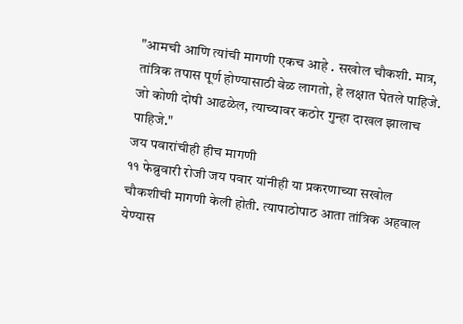"आमची आणि त्यांची मागणी एकच आहे . सखोल चौकशी. मात्र, तांत्रिक तपास पूर्ण होण्यासाठी वेळ लागतो, हे लक्षात घेतले पाहिजे. जो कोणी दोषी आढळेल, त्याच्यावर कठोर गुन्हा दाखल झालाच पाहिजे."
जय पवारांचीही हीच मागणी
११ फेब्रुवारी रोजी जय पवार यांनीही या प्रकरणाच्या सखोल चौकशीची मागणी केली होती. त्यापाठोपाठ आता तांत्रिक अहवाल येण्यास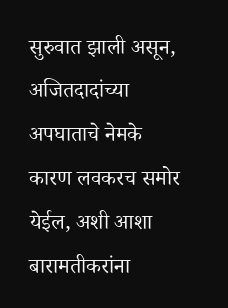सुरुवात झाली असून, अजितदादांच्या अपघाताचे नेमके कारण लवकरच समोर येईल, अशी आशा बारामतीकरांना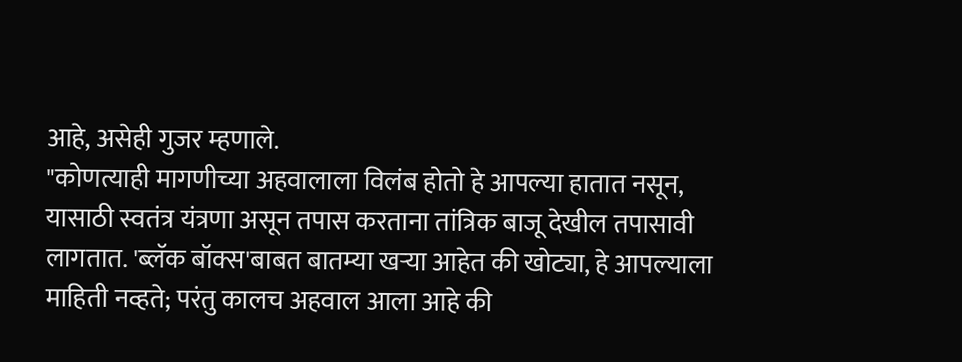आहे, असेही गुजर म्हणाले.
"कोणत्याही मागणीच्या अहवालाला विलंब होतो हे आपल्या हातात नसून, यासाठी स्वतंत्र यंत्रणा असून तपास करताना तांत्रिक बाजू देखील तपासावी लागतात. 'ब्लॅक बॉक्स'बाबत बातम्या खऱ्या आहेत की खोट्या, हे आपल्याला माहिती नव्हते; परंतु कालच अहवाल आला आहे की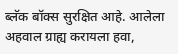ब्लॅक बॉक्स सुरक्षित आहे. आलेला अहवाल ग्राह्य करायला हवा,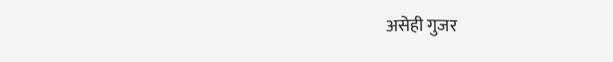असेही गुजर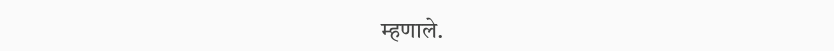म्हणाले.